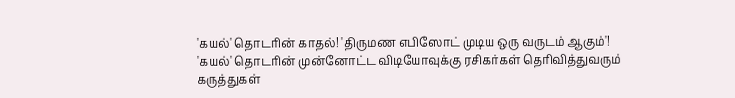'கயல்' தொடரின் காதல்! 'திருமண எபிஸோட் முடிய ஒரு வருடம் ஆகும்'!
'கயல்' தொடரின் முன்னோட்ட விடியோவுக்கு ரசிகர்கள் தெரிவித்துவரும் கருத்துகள்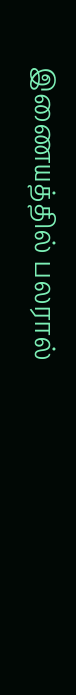இணையத்தில் பலரால்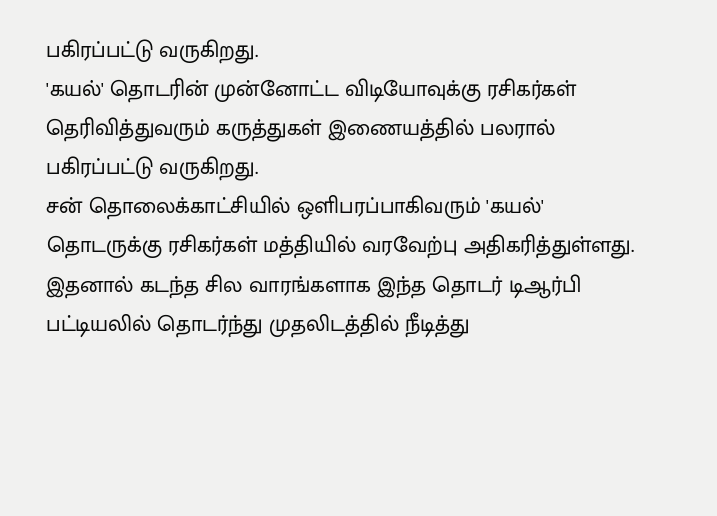பகிரப்பட்டு வருகிறது.
'கயல்' தொடரின் முன்னோட்ட விடியோவுக்கு ரசிகர்கள் தெரிவித்துவரும் கருத்துகள் இணையத்தில் பலரால் பகிரப்பட்டு வருகிறது.
சன் தொலைக்காட்சியில் ஒளிபரப்பாகிவரும் 'கயல்' தொடருக்கு ரசிகர்கள் மத்தியில் வரவேற்பு அதிகரித்துள்ளது. இதனால் கடந்த சில வாரங்களாக இந்த தொடர் டிஆர்பி பட்டியலில் தொடர்ந்து முதலிடத்தில் நீடித்து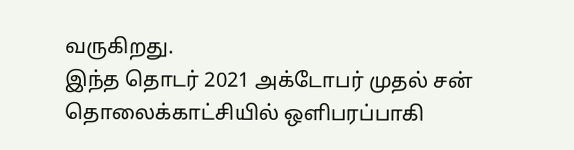வருகிறது.
இந்த தொடர் 2021 அக்டோபர் முதல் சன் தொலைக்காட்சியில் ஒளிபரப்பாகி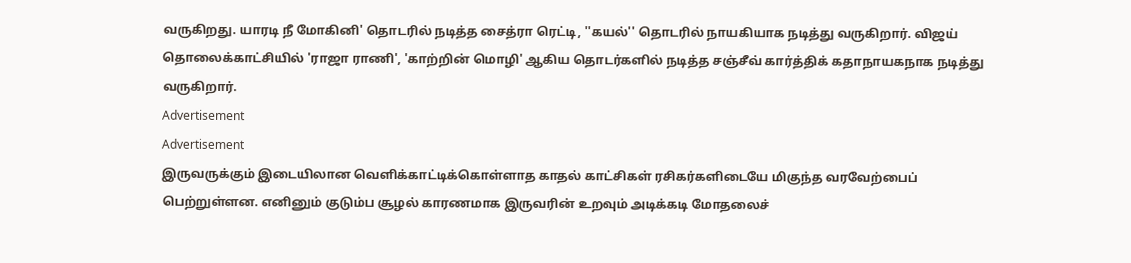வருகிறது. யாரடி நீ மோகினி' தொடரில் நடித்த சைத்ரா ரெட்டி, ''கயல்'' தொடரில் நாயகியாக நடித்து வருகிறார். விஜய் தொலைக்காட்சியில் 'ராஜா ராணி', 'காற்றின் மொழி' ஆகிய தொடர்களில் நடித்த சஞ்சீவ் கார்த்திக் கதாநாயகநாக நடித்து வருகிறார்.
Advertisement
Advertisement
இருவருக்கும் இடையிலான வெளிக்காட்டிக்கொள்ளாத காதல் காட்சிகள் ரசிகர்களிடையே மிகுந்த வரவேற்பைப் பெற்றுள்ளன. எனினும் குடும்ப சூழல் காரணமாக இருவரின் உறவும் அடிக்கடி மோதலைச்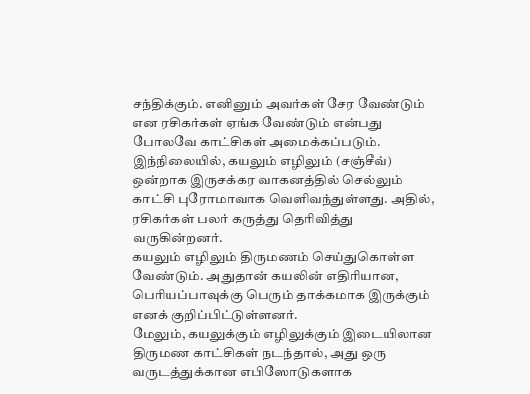சந்திக்கும். எனினும் அவர்கள் சேர வேண்டும் என ரசிகர்கள் ஏங்க வேண்டும் என்பது போலவே காட்சிகள் அமைக்கப்படும்.
இந்நிலையில், கயலும் எழிலும் (சஞ்சீவ்) ஒன்றாக இருசக்கர வாகனத்தில் செல்லும் காட்சி புரோமாவாக வெளிவந்துள்ளது. அதில், ரசிகர்கள் பலர் கருத்து தெரிவித்து வருகின்றனர்.
கயலும் எழிலும் திருமணம் செய்துகொள்ள வேண்டும். அதுதான் கயலின் எதிரியான, பெரியப்பாவுக்கு பெரும் தாக்கமாக இருக்கும் எனக் குறிப்பிட்டுள்ளனர்.
மேலும், கயலுக்கும் எழிலுக்கும் இடையிலான திருமண காட்சிகள் நடந்தால், அது ஒரு வருடத்துக்கான எபிஸோடுகளாக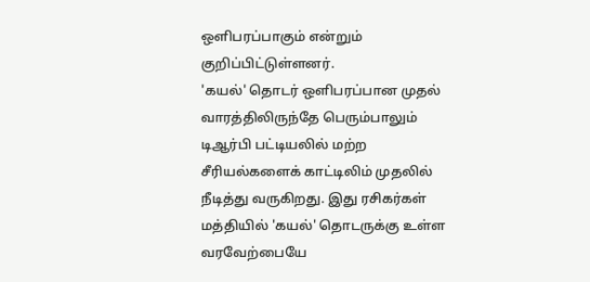ஒளிபரப்பாகும் என்றும் குறிப்பிட்டுள்ளனர்.
'கயல்' தொடர் ஒளிபரப்பான முதல் வாரத்திலிருந்தே பெரும்பாலும் டிஆர்பி பட்டியலில் மற்ற சீரியல்களைக் காட்டிலிம் முதலில் நீடித்து வருகிறது. இது ரசிகர்கள் மத்தியில் 'கயல்' தொடருக்கு உள்ள வரவேற்பையே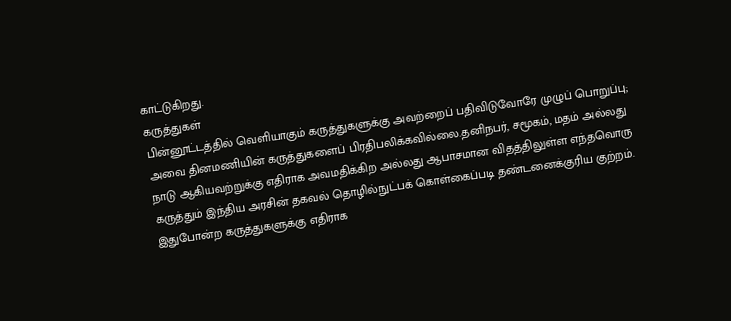காட்டுகிறது.
கருத்துகள்
பின்னூட்டத்தில் வெளியாகும் கருத்துகளுக்கு அவற்றைப் பதிவிடுவோரே முழுப் பொறுப்பு; அவை தினமணியின் கருத்துகளைப் பிரதிபலிக்கவில்லை.தனிநபர், சமூகம், மதம் அல்லது நாடு ஆகியவற்றுக்கு எதிராக அவமதிக்கிற அல்லது ஆபாசமான விதத்திலுள்ள எந்தவொரு கருத்தும் இந்திய அரசின் தகவல் தொழில்நுட்பக் கொள்கைப்படி தண்டனைக்குரிய குற்றம். இதுபோன்ற கருத்துகளுக்கு எதிராக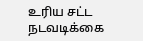உரிய சட்ட நடவடிக்கை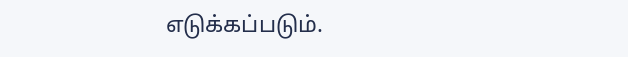எடுக்கப்படும்.